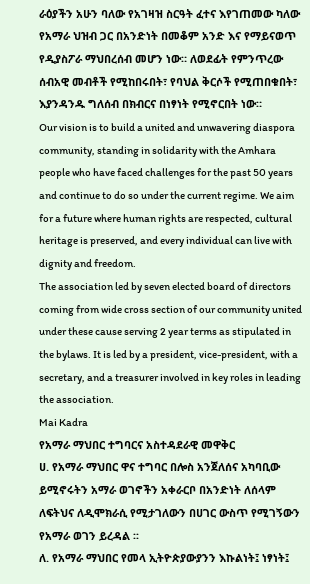ራዕያችን አሁን ባለው የአገዛዝ ስርዓት ፈተና እየገጠመው ካለው የአማራ ህዝብ ጋር በአንድነት በመቆም አንድ እና የማይናወጥ የዲያስፖራ ማህበረሰብ መሆን ነው። ለወደፊት የምንጥረው ሰብአዊ መብቶች የሚከበሩበት፣ የባህል ቅርሶች የሚጠበቁበት፣ እያንዳንዱ ግለሰብ በክብርና በነፃነት የሚኖርበት ነው።
Our vision is to build a united and unwavering diaspora community, standing in solidarity with the Amhara people who have faced challenges for the past 50 years and continue to do so under the current regime. We aim for a future where human rights are respected, cultural heritage is preserved, and every individual can live with dignity and freedom.
The association led by seven elected board of directors coming from wide cross section of our community united under these cause serving 2 year terms as stipulated in the bylaws. It is led by a president, vice-president, with a secretary, and a treasurer involved in key roles in leading the association.
Mai Kadra
የአማራ ማህበር ተግባርና አስተዳደራዊ መዋቅር
ሀ. የአማራ ማህበር ዋና ተግባር በሎስ አንጀለሰና አካባቢው ይሚኖሩትን አማራ ወገኖችን አቀራርቦ በአንድነት ለሰላም ለፍትህና ለዲሞክራሲ የሚታገለውን በሀገር ውስጥ የሚገኝውን የአማራ ወገን ይረዳል ፡፡
ለ. የአማራ ማህበር የመላ ኢትዮጵያውያንን እኩልነት፤ ነፃነት፤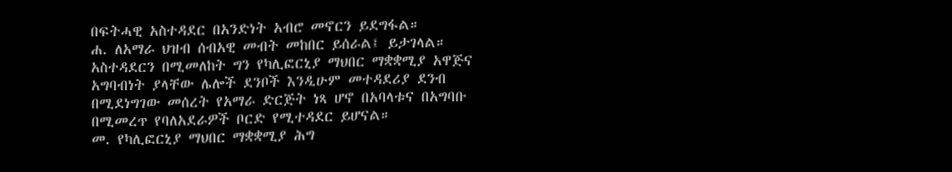በፍትሓዊ አስተዳደር በአንድነት አብሮ መኖርን ይደግፋል።
ሐ. ለአማራ ህዝብ ሰብአዊ መብት መከበር ይሰራል፤ ይታገላል። አስተዳደርን በሚመለከት ግን የካሊፎርኒያ ማህበር ማቋቋሚያ አዋጅና አግባብነት ያላቸው ሌሎች ደንቦች እንዲሁም መተዳደሪያ ደንብ በሚደነግገው መሰረት የአማራ ድርጅት ነጻ ሆኖ በአባላቱና በአግባቡ በሚመረጥ የባለአደራዎች ቦርድ የሚተዳደር ይሆናል።
መ. የካሊፎርኒያ ማህበር ማቋቋሚያ ሕግ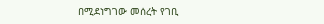በሚደነግገው መሰረት የገቢ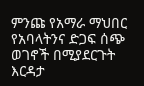ምንጩ የአማራ ማህበር የአባላትንና ድጋፍ ሰጭ ወገኖች በሚያደርጉት እርዳታ